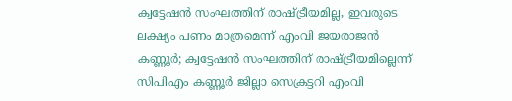ക്വട്ടേഷൻ സംഘത്തിന് രാഷ്ട്രീയമില്ല, ഇവരുടെ ലക്ഷ്യം പണം മാത്രമെന്ന് എംവി ജയരാജൻ
കണ്ണൂർ; ക്വട്ടേഷൻ സംഘത്തിന് രാഷ്ട്രീയമില്ലെന്ന് സിപിഎം കണ്ണൂർ ജില്ലാ സെക്രട്ടറി എംവി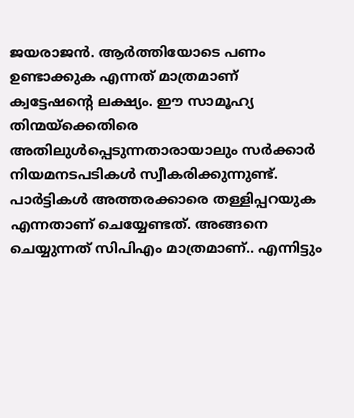ജയരാജൻ. ആർത്തിയോടെ പണം ഉണ്ടാക്കുക എന്നത് മാത്രമാണ് ക്വട്ടേഷന്റെ ലക്ഷ്യം. ഈ സാമൂഹ്യ തിന്മയ്ക്കെതിരെ അതിലുൾപ്പെടുന്നതാരായാലും സർക്കാർ നിയമനടപടികൾ സ്വീകരിക്കുന്നുണ്ട്. പാർട്ടികൾ അത്തരക്കാരെ തള്ളിപ്പറയുക എന്നതാണ് ചെയ്യേണ്ടത്. അങ്ങനെ ചെയ്യുന്നത് സിപിഎം മാത്രമാണ്.. എന്നിട്ടും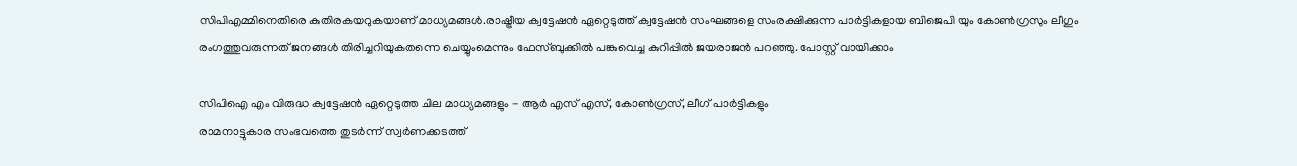സിപിഎമ്മിനെതിരെ കുതിരകയറുകയാണ് മാധ്യമങ്ങൾ.രാഷ്ട്രീയ ക്വട്ടേഷൻ ഏറ്റെടുത്ത് ക്വട്ടേഷൻ സംഘങ്ങളെ സംരക്ഷിക്കുന്ന പാർട്ടികളായ ബിജെപി യും കോൺഗ്രസും ലീഗും രംഗത്തുവരുന്നത് ജനങ്ങൾ തിരിച്ചറിയുകതന്നെ ചെയ്യുംമെന്നും ഫേസ്ബുക്കിൽ പങ്കുവെച്ച കുറിപ്പിൽ ജയരാജൻ പറഞ്ഞു. പോസ്റ്റ് വായിക്കാം

സിപിഐ എം വിരുദ്ധ ക്വട്ടേഷൻ ഏറ്റെടുത്ത ചില മാധ്യമങ്ങളും - ആർ എസ് എസ്, കോൺഗ്രസ്, ലീഗ് പാർട്ടികളും
രാമനാട്ടുകാര സംഭവത്തെ തുടർന്ന് സ്വർണക്കടത്ത്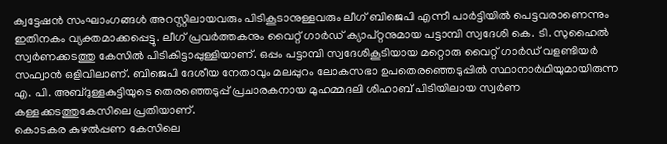ക്വട്ടേഷൻ സംഘാംഗങ്ങൾ അറസ്റ്റിലായവരും പിടികൂടാനുള്ളവരും ലീഗ് ബിജെപി എന്നീ പാർട്ടിയിൽ പെട്ടവരാണെന്നും ഇതിനകം വ്യക്തമാക്കപ്പെട്ടു. ലീഗ് പ്രവർത്തകനും വൈറ്റ് ഗാർഡ് ക്യാപ്റ്റനുമായ പട്ടാമ്പി സ്വദേശി കെ. ടി. സുഹൈൽ സ്വർണക്കടത്തു കേസിൽ പിടികിട്ടാപ്പുള്ളിയാണ്. ഒപ്പം പട്ടാമ്പി സ്വദേശികൂടിയായ മറ്റൊരു വൈറ്റ് ഗാർഡ് വളണ്ടിയർ സഫ്വാൻ ഒളിവിലാണ്. ബിജെപി ദേശീയ നേതാവും മലപ്പുറം ലോകസഭാ ഉപതെരഞ്ഞെടുപ്പിൽ സ്ഥാനാർഥിയുമായിരുന്ന എ. പി. അബ്ദുള്ളകുട്ടിയുടെ തെരഞ്ഞെടുപ്പ് പ്രചാരകനായ മുഹമ്മദലി ശിഹാബ് പിടിയിലായ സ്വർണ കള്ളക്കടത്തുകേസിലെ പ്രതിയാണ്.
കൊടകര കുഴൽപ്പണ കേസിലെ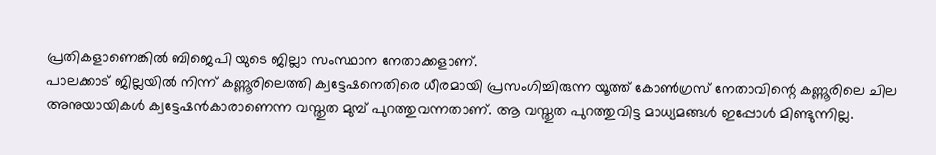പ്രതികളാണെങ്കിൽ ബിജെപി യുടെ ജില്ലാ സംസ്ഥാന നേതാക്കളാണ്.
പാലക്കാട് ജില്ലയിൽ നിന്ന് കണ്ണൂരിലെത്തി ക്വട്ടേഷനെതിരെ ധീരമായി പ്രസംഗിച്ചിരുന്ന യൂത്ത് കോൺഗ്രസ് നേതാവിന്റെ കണ്ണൂരിലെ ചില അനുയായികൾ ക്വട്ടേഷൻകാരാണെന്ന വസ്തുത മുമ്പ് പുറത്തുവന്നതാണ്. ആ വസ്തുത പുറത്തുവിട്ട മാധ്യമങ്ങൾ ഇപ്പോൾ മിണ്ടുന്നില്ല.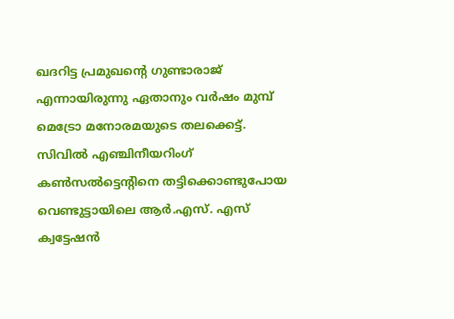ഖദറിട്ട പ്രമുഖന്റെ ഗുണ്ടാരാജ് എന്നായിരുന്നു ഏതാനും വർഷം മുമ്പ് മെട്രോ മനോരമയുടെ തലക്കെട്ട്. സിവിൽ എഞ്ചിനീയറിംഗ് കൺസൽട്ടെന്റിനെ തട്ടിക്കൊണ്ടുപോയ വെണ്ടുട്ടായിലെ ആർ.എസ്. എസ് ക്വട്ടേഷൻ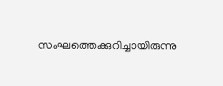സംഘത്തെക്കുറിച്ചായിരുന്നു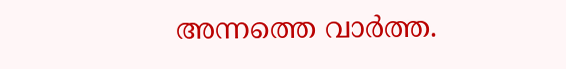അന്നത്തെ വാർത്ത.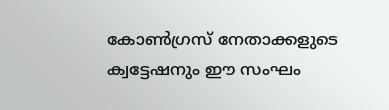കോൺഗ്രസ് നേതാക്കളുടെ ക്വട്ടേഷനും ഈ സംഘം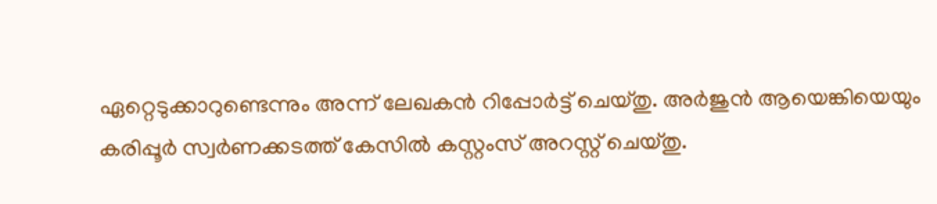ഏറ്റെടുക്കാറുണ്ടെന്നും അന്ന് ലേഖകൻ റിപ്പോർട്ട് ചെയ്തു. അർജുൻ ആയെങ്കിയെയും കരിപ്പൂർ സ്വർണക്കടത്ത് കേസിൽ കസ്റ്റംസ് അറസ്റ്റ് ചെയ്തു.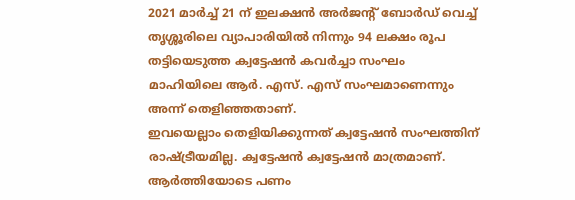2021 മാർച്ച് 21 ന് ഇലക്ഷൻ അർജന്റ് ബോർഡ് വെച്ച് തൃശ്ശൂരിലെ വ്യാപാരിയിൽ നിന്നും 94 ലക്ഷം രൂപ തട്ടിയെടുത്ത ക്വട്ടേഷൻ കവർച്ചാ സംഘം മാഹിയിലെ ആർ. എസ്. എസ് സംഘമാണെന്നും അന്ന് തെളിഞ്ഞതാണ്.
ഇവയെല്ലാം തെളിയിക്കുന്നത് ക്വട്ടേഷൻ സംഘത്തിന് രാഷ്ട്രീയമില്ല. ക്വട്ടേഷൻ ക്വട്ടേഷൻ മാത്രമാണ്. ആർത്തിയോടെ പണം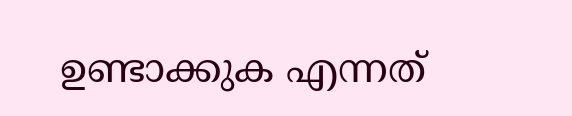ഉണ്ടാക്കുക എന്നത്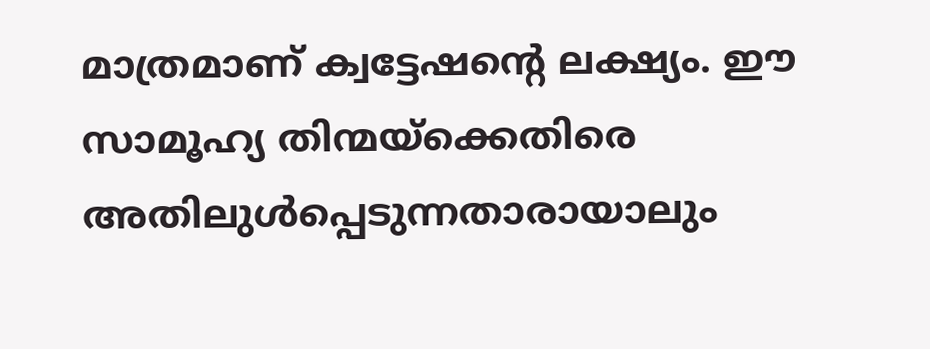മാത്രമാണ് ക്വട്ടേഷന്റെ ലക്ഷ്യം. ഈ സാമൂഹ്യ തിന്മയ്ക്കെതിരെ അതിലുൾപ്പെടുന്നതാരായാലും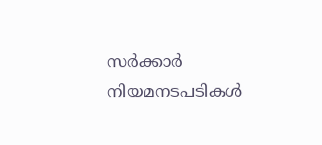സർക്കാർ നിയമനടപടികൾ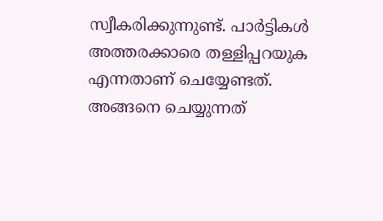സ്വീകരിക്കുന്നുണ്ട്. പാർട്ടികൾ അത്തരക്കാരെ തള്ളിപ്പറയുക എന്നതാണ് ചെയ്യേണ്ടത്. അങ്ങനെ ചെയ്യുന്നത്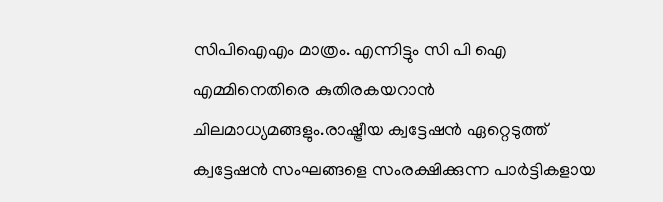സിപിഐഎം മാത്രം. എന്നിട്ടും സി പി ഐ എമ്മിനെതിരെ കുതിരകയറാൻ ചിലമാധ്യമങ്ങളും.രാഷ്ട്രീയ ക്വട്ടേഷൻ ഏറ്റെടുത്ത് ക്വട്ടേഷൻ സംഘങ്ങളെ സംരക്ഷിക്കുന്ന പാർട്ടികളായ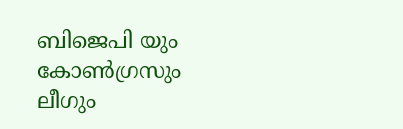ബിജെപി യും കോൺഗ്രസും ലീഗും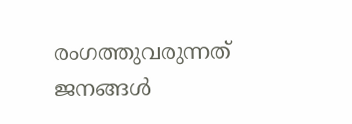രംഗത്തുവരുന്നത് ജനങ്ങൾ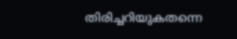തിരിച്ചറിയുകതന്നെ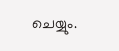ചെയ്യും.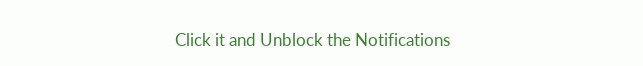Click it and Unblock the Notifications